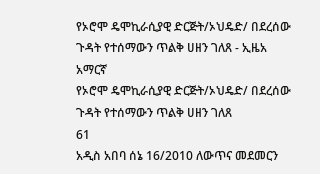የኦሮሞ ዴሞኪራሲያዊ ድርጅት/ኦህዴድ/ በደረሰው ጉዳት የተሰማውን ጥልቅ ሀዘን ገለጸ - ኢዜአ አማርኛ
የኦሮሞ ዴሞኪራሲያዊ ድርጅት/ኦህዴድ/ በደረሰው ጉዳት የተሰማውን ጥልቅ ሀዘን ገለጸ
61
አዲስ አበባ ሰኔ 16/2010 ለውጥና መደመርን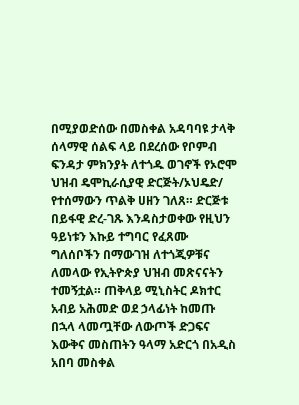በሚያወድሰው በመስቀል አዳባባዩ ታላቅ ሰላማዊ ሰልፍ ላይ በደረሰው የቦምብ ፍንዳታ ምክንያት ለተጎዱ ወገኖች የኦሮሞ ህዝብ ዴሞኪራሲያዊ ድርጅት/ኦህዴድ/ የተሰማውን ጥልቅ ሀዘን ገለጸ። ድርጅቱ በይፋዊ ድረ-ገጹ እንዳስታወቀው የዚህን ዓይነቱን እኩይ ተግባር የፈጸሙ ግለሰቦችን በማውገዝ ለተጎጂዎቹና ለመላው የኢትዮጵያ ህዝብ መጽናናትን ተመኝቷል። ጠቅላይ ሚኒስትር ዶክተር አብይ አሕመድ ወደ ኃላፊነት ከመጡ በኋላ ላመጧቸው ለውጦች ድጋፍና እውቅና መስጠትን ዓላማ አድርጎ በአዲስ አበባ መስቀል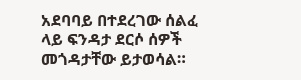አደባባይ በተደረገው ሰልፈ ላይ ፍንዳታ ደርሶ ሰዎች መጎዳታቸው ይታወሳል።